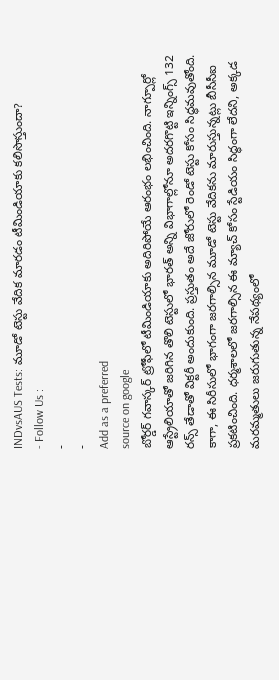INDvsAUS Tests: మూడో టెస్టు వేదిక మారడం టీమిండియాకు కలిసొస్తుందా?
- Follow Us :
-
-
Add as a preferred
source on google
బోర్డర్ గవాస్కర్ ట్రోఫీలో టీమిండియాకు అదిరిపోయే ఆరంభం లభించింది. నాగ్పూర్లో ఆస్ట్రేలియాతో జరిగిన తొలి టెస్టులో భారత్ అన్ని విభాగాల్లోనూ అదరగొట్టి ఇన్నింగ్స్ 132 రన్స్ తేడాతో విక్టరీ అందుకుంది. ప్రస్తుతం అదే జోరులో రెండో టెస్టు కోసం సిద్ధమవుతోంది. కాగా, ఈ సిరీసులో భాగంగా జరగాల్సిన మూడో టెస్టు వేదికను మారుస్తున్నట్లు బీసీసీఐ ప్రకటించింది. ధర్మశాలలో జరగాల్సిన ఈ మ్యాచ్ కోసం స్టేడియం సిద్ధంగా లేదని, అక్కడ మరమ్మతులు జరుగుతున్న నేపథ్యంలో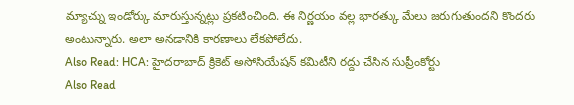మ్యాచ్ను ఇండోర్కు మారుస్తున్నట్లు ప్రకటించింది. ఈ నిర్ణయం వల్ల భారత్కు మేలు జరుగుతుందని కొందరు అంటున్నారు. అలా అనడానికి కారణాలు లేకపోలేదు.
Also Read: HCA: హైదరాబాద్ క్రికెట్ అసోసియేషన్ కమిటీని రద్దు చేసిన సుప్రీంకోర్టు
Also Read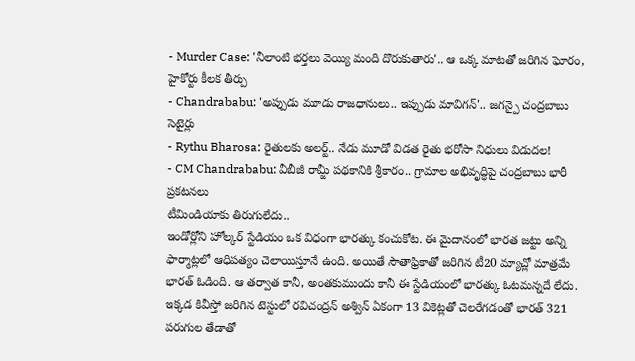- Murder Case: 'నీలాంటి భర్తలు వెయ్యి మంది దొరుకుతారు'.. ఆ ఒక్క మాటతో జరిగిన ఘోరం, హైకోర్టు కీలక తీర్పు
- Chandrababu: 'అప్పుడు మూడు రాజధానులు.. ఇప్పుడు మావిగన్'.. జగన్పై చంద్రబాబు సెటైర్లు
- Rythu Bharosa: రైతులకు అలర్ట్.. నేడు మూడో విడత రైతు భరోసా నిధులు విడుదల!
- CM Chandrababu: వీబీజీ రామ్జీ పథకానికి శ్రీకారం.. గ్రామాల అభివృద్ధిపై చంద్రబాబు భారీ ప్రకటనలు
టీమిండియాకు తిరుగులేదు..
ఇండోర్లోని హోల్కర్ స్టేడియం ఒక విధంగా భారత్కు కంచుకోట. ఈ మైదానంలో భారత జట్టు అన్ని ఫార్మాట్లలో ఆధిపత్యం చెలాయిస్తూనే ఉంది. అయితే సౌతాఫ్రికాతో జరిగిన టీ20 మ్యాచ్లో మాత్రమే భారత్ ఓడింది. ఆ తర్వాత కానీ, అంతకుముందు కానీ ఈ స్టేడియంలో భారత్కు ఓటమన్నదే లేదు. ఇక్కడ కివీస్తో జరిగిన టెస్టులో రవిచంద్రన్ అశ్విన్ ఏకంగా 13 వికెట్లతో చెలరేగడంతో భారత్ 321 పరుగుల తేడాతో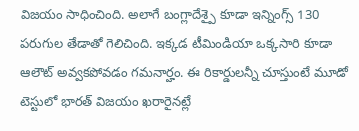విజయం సాధించింది. అలాగే బంగ్లాదేశ్పై కూడా ఇన్నింగ్స్ 130 పరుగుల తేడాతో గెలిచింది. ఇక్కడ టీమిండియా ఒక్కసారి కూడా ఆలౌట్ అవ్వకపోవడం గమనార్హం. ఈ రికార్డులన్నీ చూస్తుంటే మూడో టెస్టులో భారత్ విజయం ఖరారైనట్లే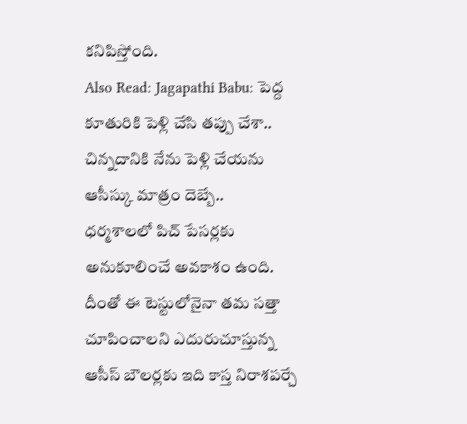కనిపిస్తోంది.
Also Read: Jagapathi Babu: పెద్ద కూతురికి పెళ్లి చేసి తప్పు చేశా.. చిన్నదానికి నేను పెళ్లి చేయను
ఆసీస్కు మాత్రం దెబ్బే..
ధర్మశాలలో పిచ్ పేసర్లకు అనుకూలించే అవకాశం ఉంది. దీంతో ఈ టెస్టులోనైనా తమ సత్తా చూపించాలని ఎదురుచూస్తున్న ఆసీస్ బౌలర్లకు ఇది కాస్త నిరాశపర్చే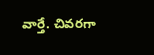వార్తే. చివరగా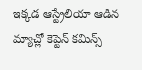ఇక్కడ ఆస్ట్రేలియా ఆడిన మ్యాచ్లో కెప్టెన్ కమిన్స్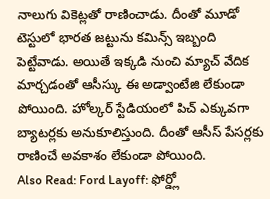నాలుగు వికెట్లతో రాణించాడు. దీంతో మూడో టెస్టులో భారత జట్టును కమిన్స్ ఇబ్బంది పెట్టేవాడు. అయితే ఇక్కడి నుంచి మ్యాచ్ వేదిక మార్చడంతో ఆసీస్కు ఈ అడ్వాంటేజి లేకుండా పోయింది. హోల్కర్ స్టేడియంలో పిచ్ ఎక్కువగా బ్యాటర్లకు అనుకూలిస్తుంది. దీంతో ఆసీస్ పేసర్లకు రాణించే అవకాశం లేకుండా పోయింది.
Also Read: Ford Layoff: ఫోర్డ్లో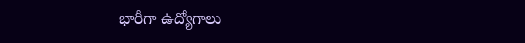భారీగా ఉద్యోగాలు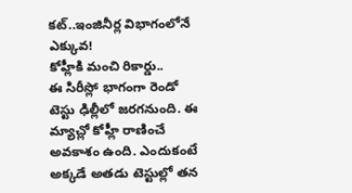కట్..ఇంజినీర్ల విభాగంలోనే ఎక్కువ!
కోహ్లీకి మంచి రికార్డు..
ఈ సిరీస్లో భాగంగా రెండో టెస్టు ఢిల్లీలో జరగనుంది. ఈ మ్యాచ్లో కోహ్లీ రాణించే అవకాశం ఉంది. ఎందుకంటే అక్కడే అతడు టెస్టుల్లో తన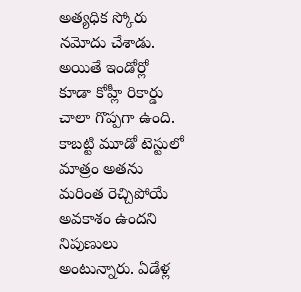అత్యధిక స్కోరు నమోదు చేశాడు. అయితే ఇండోర్లో కూడా కోహ్లీ రికార్డు చాలా గొప్పగా ఉంది. కాబట్టి మూడో టెస్టులో మాత్రం అతను మరింత రెచ్చిపోయే అవకాశం ఉందని నిపుణులు అంటున్నారు. ఏడేళ్ల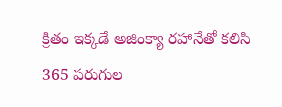క్రితం ఇక్కడే అజింక్యా రహానేతో కలిసి 365 పరుగుల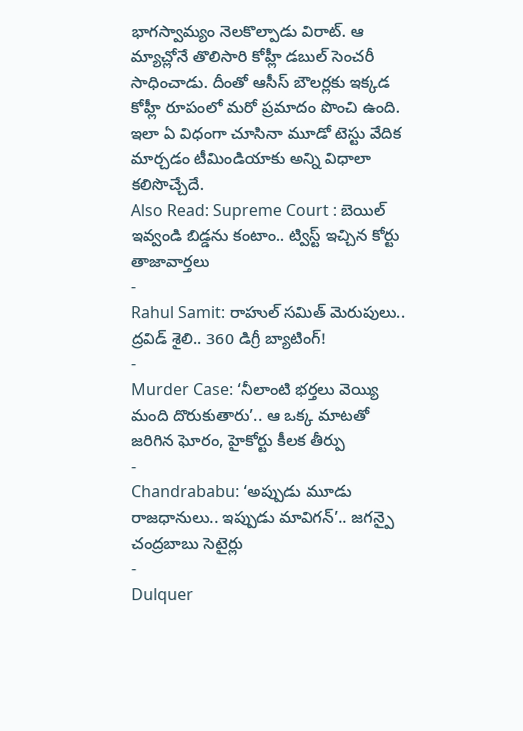భాగస్వామ్యం నెలకొల్పాడు విరాట్. ఆ మ్యాచ్లోనే తొలిసారి కోహ్లీ డబుల్ సెంచరీ సాధించాడు. దీంతో ఆసీస్ బౌలర్లకు ఇక్కడ కోహ్లీ రూపంలో మరో ప్రమాదం పొంచి ఉంది. ఇలా ఏ విధంగా చూసినా మూడో టెస్టు వేదిక మార్చడం టీమిండియాకు అన్ని విధాలా కలిసొచ్చేదే.
Also Read: Supreme Court : బెయిల్ ఇవ్వండి బిడ్డను కంటాం.. ట్విస్ట్ ఇచ్చిన కోర్టు
తాజావార్తలు
-
Rahul Samit: రాహుల్ సమిత్ మెరుపులు.. ద్రవిడ్ శైలి.. 360 డిగ్రీ బ్యాటింగ్!
-
Murder Case: ‘నీలాంటి భర్తలు వెయ్యి మంది దొరుకుతారు’.. ఆ ఒక్క మాటతో జరిగిన ఘోరం, హైకోర్టు కీలక తీర్పు
-
Chandrababu: ‘అప్పుడు మూడు రాజధానులు.. ఇప్పుడు మావిగన్’.. జగన్పై చంద్రబాబు సెటైర్లు
-
Dulquer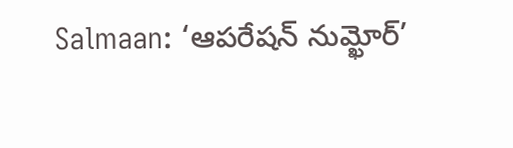Salmaan: ‘ఆపరేషన్ నుమ్ఖోర్’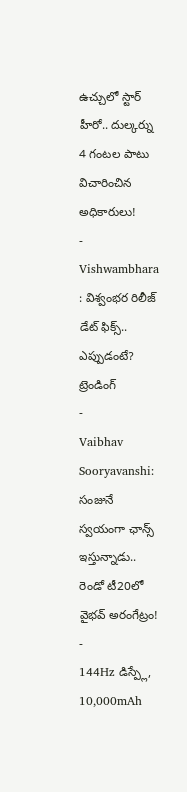ఉచ్చులో స్టార్ హీరో.. దుల్కర్ను 4 గంటల పాటు విచారించిన అధికారులు!
-
Vishwambhara : విశ్వంభర రిలీజ్ డేట్ ఫిక్స్.. ఎప్పుడంటే?
ట్రెండింగ్
-
Vaibhav Sooryavanshi: సంజునే స్వయంగా ఛాన్స్ ఇస్తున్నాడు.. రెండో టీ20లో వైభవ్ అరంగేట్రం!
-
144Hz డిస్ప్లే, 10,000mAh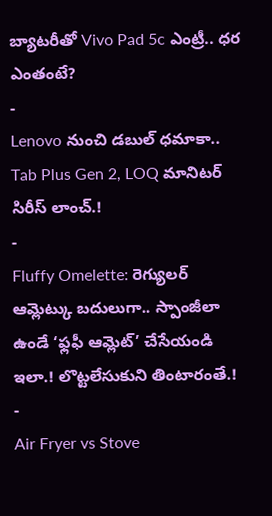బ్యాటరీతో Vivo Pad 5c ఎంట్రీ.. ధర ఎంతంటే?
-
Lenovo నుంచి డబుల్ ధమాకా.. Tab Plus Gen 2, LOQ మానిటర్ సిరీస్ లాంచ్.!
-
Fluffy Omelette: రెగ్యులర్ ఆమ్లెట్కు బదులుగా.. స్పాంజీలా ఉండే ‘ఫ్లఫీ ఆమ్లెట్’ చేసేయండి ఇలా.! లొట్టలేసుకుని తింటారంతే.!
-
Air Fryer vs Stove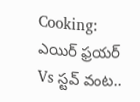Cooking: ఎయిర్ ఫ్రయర్ Vs స్టవ్ వంట..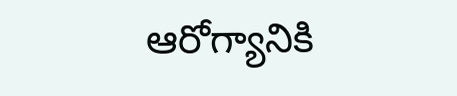ఆరోగ్యానికి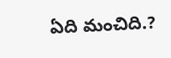ఏది మంచిది.?